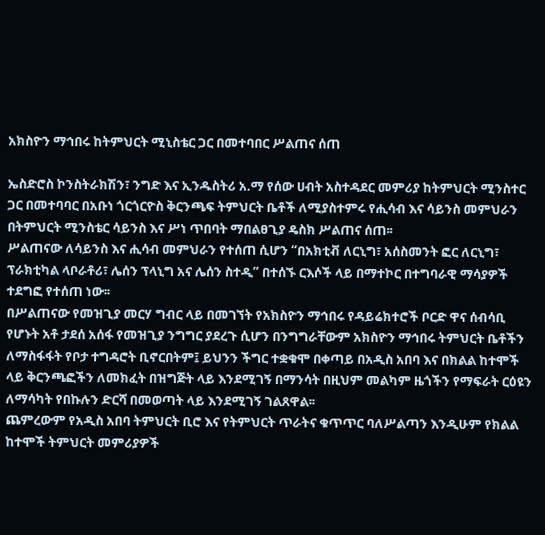አክስዮን ማኅበሩ ከትምህርት ሚኒስቴር ጋር በመተባበር ሥልጠና ሰጠ

ኤስድሮስ ኮንስትራክሽን፣ ንግድ እና ኢንዱስትሪ አ.ማ የሰው ሀብት አስተዳደር መምሪያ ከትምህርት ሚንስተር ጋር በመተባባር በአቡነ ጎርጎርዮስ ቅርንጫፍ ትምህርት ቤቶች ለሚያስተምሩ የሒሳብ እና ሳይንስ መምህራን በትምህርት ሚንስቴር ሳይንስ እና ሥነ ጥበባት ማበልፀጊያ ዴስክ ሥልጠና ሰጠ፡፡
ሥልጠናው ለሳይንስ እና ሒሳብ መምህራን የተሰጠ ሲሆን “በአክቲቭ ለርኒግ፣ አሰስመንት ፎር ለርኒግ፣ ፕራክቲካል ላቦራቶሪ፣ ሌሰን ፕላኒግ አና ሌሰን ስተዲ” በተሰኙ ርእሶች ላይ በማተኮር በተግባራዊ ማሳያዎች ተደግፎ የተሰጠ ነው፡፡
በሥልጠናው የመዝጊያ መርሃ ግብር ላይ በመገኘት የአክስዮን ማኅበሩ የዳይሬክተሮች ቦርድ ዋና ሰብሳቢ የሆኑት አቶ ታደሰ አሰፋ የመዝጊያ ንግግር ያደረጉ ሲሆን በንግግራቸውም አክስዮን ማኅበሩ ትምህርት ቤቶችን ለማስፋፋት የቦታ ተግዳሮት ቢኖርበትም፤ ይህንን ችግር ተቋቁሞ በቀጣይ በአዲስ አበባ እና በክልል ከተሞች ላይ ቅርንጫፎችን ለመክፈት በዝግጅት ላይ እንደሚገኝ በማንሳት በዚህም መልካም ዜጎችን የማፍራት ርዕዩን ለማሳካት የበኩሉን ድርሻ በመወጣት ላይ እንደሚገኝ ገልጸዋል፡፡
ጨምረውም የአዲስ አበባ ትምህርት ቢሮ እና የትምህርት ጥራትና ቁጥጥር ባለሥልጣን እንዲሁም የክልል ከተሞች ትምህርት መምሪያዎች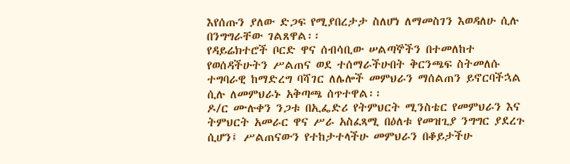እየሰጡን ያለው ድጋፍ የሚያበረታታ ስለሆነ ለማመስገን እወዳለሁ ሲሉ በንግግራቸው ገልጸዋል፡፡
የዳይሬክተሮች ቦርድ ዋና ሰብሳቢው ሠልጣኞችን በተመለከተ የወሰዳችሁትን ሥልጠና ወደ ተሰማራችሁበት ቅርንጫፍ ስትመለሱ ተግባራዊ ከማድረግ ባሻገር ለሌሎች መምህራን ማሰልጠን ይኖርባችኋል ሲሉ ለመምህራኑ አቅጣጫ ሰጥተዋል፡፡
ዶ/ር ሙሉቀን ንጋቱ በኢፌድሪ የትምህርት ሚንስቴር የመምህራን እና ትምህርት አመራር ዋና ሥራ አስፈጻሚ በዕለቱ የመዝጊያ ንግግር ያደረጉ ሲሆን፤ ሥልጠናውን የተከታተላችሁ መምህራን በቆይታችሁ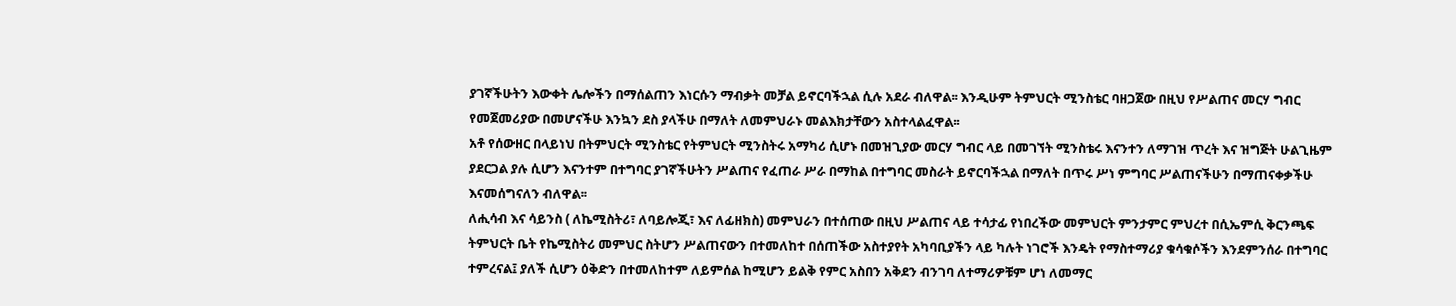ያገኛችሁትን እውቀት ሌሎችን በማሰልጠን እነርሱን ማብቃት መቻል ይኖርባችኋል ሲሉ አደራ ብለዋል፡፡ እንዲሁም ትምህርት ሚንስቴር ባዘጋጀው በዚህ የሥልጠና መርሃ ግብር የመጀመሪያው በመሆናችሁ እንኳን ደስ ያላችሁ በማለት ለመምህራኑ መልእክታቸውን አስተላልፈዋል፡፡
አቶ የሰውዘር በላይነህ በትምህርት ሚንስቴር የትምህርት ሚንስትሩ አማካሪ ሲሆኑ በመዝጊያው መርሃ ግብር ላይ በመገኘት ሚንስቴሩ እናንተን ለማገዝ ጥረት እና ዝግጅት ሁልጊዜም ያደርጋል ያሉ ሲሆን እናንተም በተግባር ያገኛችሁትን ሥልጠና የፈጠራ ሥራ በማከል በተግባር መስራት ይኖርባችኋል በማለት በጥሩ ሥነ ምግባር ሥልጠናችሁን በማጠናቀቃችሁ እናመሰግናለን ብለዋል፡፡
ለሒሳብ እና ሳይንስ ( ለኬሚስትሪ፣ ለባይሎጂ፣ እና ለፊዘክስ) መምህራን በተሰጠው በዚህ ሥልጠና ላይ ተሳታፊ የነበረችው መምህርት ምንታምር ምህረተ በሲኤምሲ ቅርንጫፍ ትምህርት ቤት የኬሚስትሪ መምህር ስትሆን ሥልጠናውን በተመለከተ በሰጠችው አስተያየት አካባቢያችን ላይ ካሉት ነገሮች እንዴት የማስተማሪያ ቁሳቁሶችን እንደምንሰራ በተግባር ተምረናል፤ ያለች ሲሆን ዕቅድን በተመለከተም ለይምሰል ከሚሆን ይልቅ የምር አስበን አቅደን ብንገባ ለተማሪዎቹም ሆነ ለመማር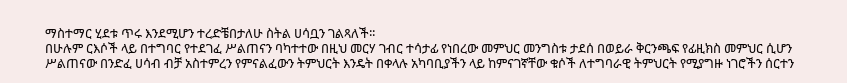ማስተማር ሂደቱ ጥሩ እንደሚሆን ተረድቼበታለሁ ስትል ሀሳቧን ገልጻለች፡፡
በሁሉም ርእሶች ላይ በተግባር የተደገፈ ሥልጠናን ባካተተው በዚህ መርሃ ገብር ተሳታፊ የነበረው መምህር መንግስቱ ታደሰ በወይራ ቅርንጫፍ የፊዚክስ መምህር ሲሆን ሥልጠናው በንድፈ ሀሳብ ብቻ አስተምረን የምናልፈውን ትምህርት እንዴት በቀላሉ አካባቢያችን ላይ ከምናገኛቸው ቁሶች ለተግባራዊ ትምህርት የሚያግዙ ነገሮችን ሰርተን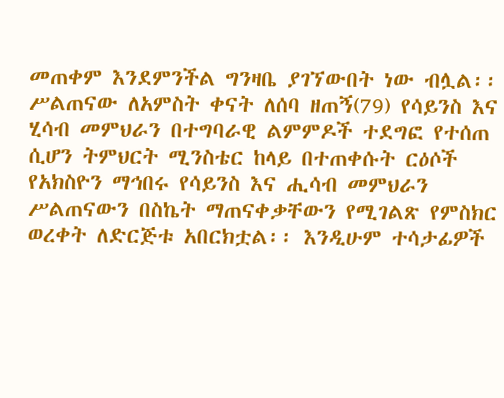መጠቀም እንደምንችል ግንዛቤ ያገኘውበት ነው ብሏል፡፡
ሥልጠናው ለአምስት ቀናት ለሰባ ዘጠኝ(79) የሳይንስ እና ሂሳብ መምህራን በተግባራዊ ልምምዶች ተደግፎ የተሰጠ ሲሆን ትምህርት ሚንስቴር ከላይ በተጠቀሱት ርዕሶች የአክስዮን ማኅበሩ የሳይንስ እና ሒሳብ መምህራን ሥልጠናውን በስኬት ማጠናቀቃቸውን የሚገልጽ የምስክር ወረቀት ለድርጅቱ አበርክቷል፡፡ እንዲሁም ተሳታፊዎች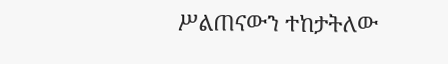ሥልጠናውን ተከታትለው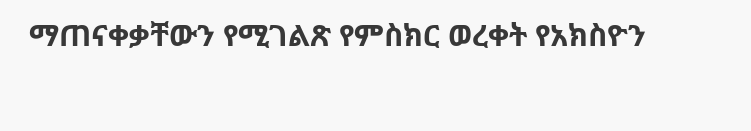ማጠናቀቃቸውን የሚገልጽ የምስክር ወረቀት የአክስዮን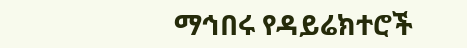ማኅበሩ የዳይሬክተሮች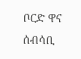ቦርድ ዋና ሰብሳቢ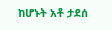ከሆኑት አቶ ታደሰ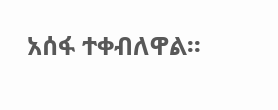አሰፋ ተቀብለዋል፡፡